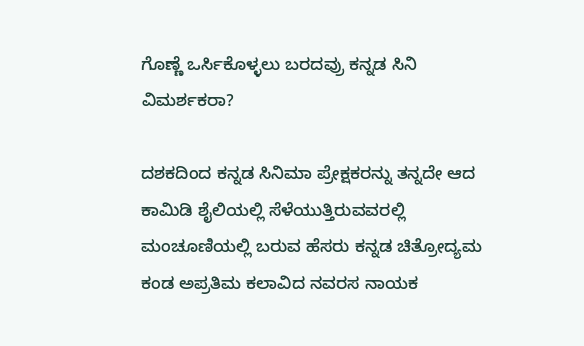ಗೊಣ್ಣೆ ಒರ್ಸಿಕೊಳ್ಳಲು ಬರದವ್ರು ಕನ್ನಡ ಸಿನಿ ವಿಮರ್ಶಕರಾ?

ದಶಕದಿಂದ ಕನ್ನಡ ಸಿನಿಮಾ ಪ್ರೇಕ್ಷಕರನ್ನು ತನ್ನದೇ ಆದ ಕಾಮಿಡಿ ಶೈಲಿಯಲ್ಲಿ ಸೆಳೆಯುತ್ತಿರುವವರಲ್ಲಿ ಮಂಚೂಣಿಯಲ್ಲಿ ಬರುವ ಹೆಸರು ಕನ್ನಡ ಚಿತ್ರೋದ್ಯಮ ಕಂಡ ಅಪ್ರತಿಮ ಕಲಾವಿದ ನವರಸ ನಾಯಕ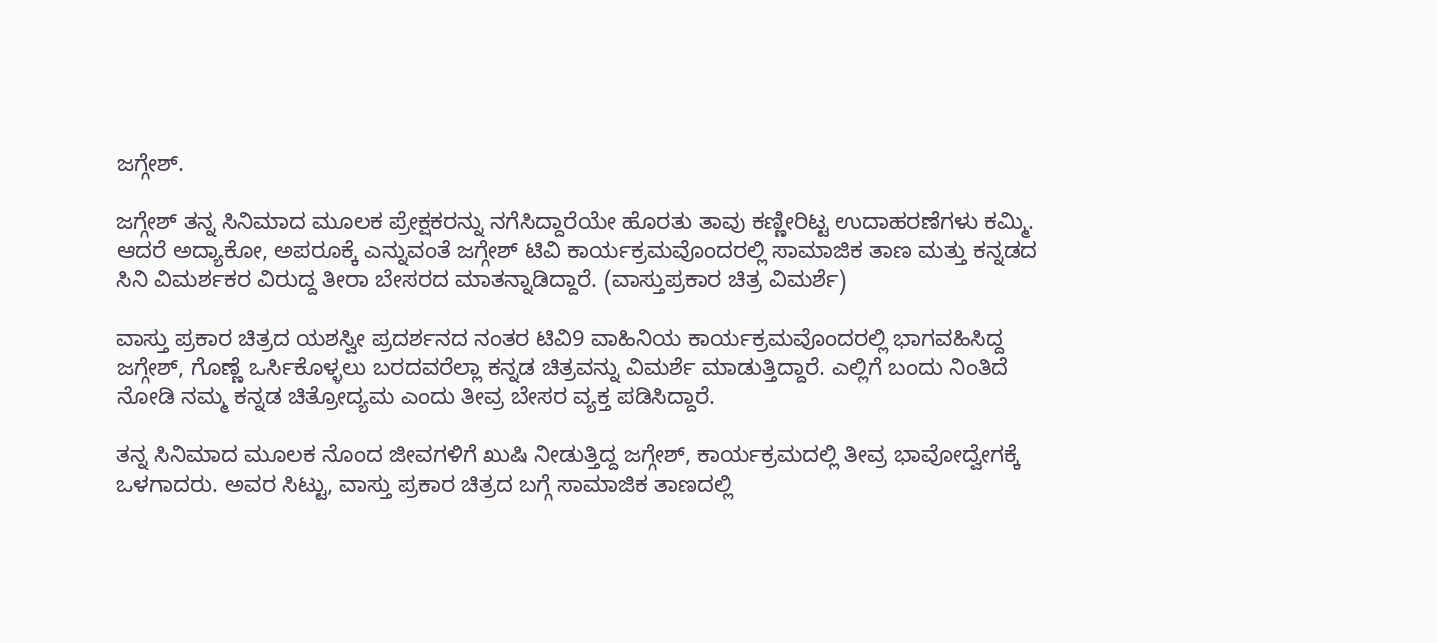ಜಗ್ಗೇಶ್.

ಜಗ್ಗೇಶ್ ತನ್ನ ಸಿನಿಮಾದ ಮೂಲಕ ಪ್ರೇಕ್ಷಕರನ್ನು ನಗೆಸಿದ್ದಾರೆಯೇ ಹೊರತು ತಾವು ಕಣ್ಣೀರಿಟ್ಟ ಉದಾಹರಣೆಗಳು ಕಮ್ಮಿ. ಆದರೆ ಅದ್ಯಾಕೋ, ಅಪರೂಕ್ಕೆ ಎನ್ನುವಂತೆ ಜಗ್ಗೇಶ್ ಟಿವಿ ಕಾರ್ಯಕ್ರಮವೊಂದರಲ್ಲಿ ಸಾಮಾಜಿಕ ತಾಣ ಮತ್ತು ಕನ್ನಡದ ಸಿನಿ ವಿಮರ್ಶಕರ ವಿರುದ್ದ ತೀರಾ ಬೇಸರದ ಮಾತನ್ನಾಡಿದ್ದಾರೆ. (ವಾಸ್ತುಪ್ರಕಾರ ಚಿತ್ರ ವಿಮರ್ಶೆ)

ವಾಸ್ತು ಪ್ರಕಾರ ಚಿತ್ರದ ಯಶಸ್ವೀ ಪ್ರದರ್ಶನದ ನಂತರ ಟಿವಿ9 ವಾಹಿನಿಯ ಕಾರ್ಯಕ್ರಮವೊಂದರಲ್ಲಿ ಭಾಗವಹಿಸಿದ್ದ ಜಗ್ಗೇಶ್, ಗೊಣ್ಣೆ ಒರ್ಸಿಕೊಳ್ಳಲು ಬರದವರೆಲ್ಲಾ ಕನ್ನಡ ಚಿತ್ರವನ್ನು ವಿಮರ್ಶೆ ಮಾಡುತ್ತಿದ್ದಾರೆ. ಎಲ್ಲಿಗೆ ಬಂದು ನಿಂತಿದೆ ನೋಡಿ ನಮ್ಮ ಕನ್ನಡ ಚಿತ್ರೋದ್ಯಮ ಎಂದು ತೀವ್ರ ಬೇಸರ ವ್ಯಕ್ತ ಪಡಿಸಿದ್ದಾರೆ.

ತನ್ನ ಸಿನಿಮಾದ ಮೂಲಕ ನೊಂದ ಜೀವಗಳಿಗೆ ಖುಷಿ ನೀಡುತ್ತಿದ್ದ ಜಗ್ಗೇಶ್, ಕಾರ್ಯಕ್ರಮದಲ್ಲಿ ತೀವ್ರ ಭಾವೋದ್ವೇಗಕ್ಕೆ ಒಳಗಾದರು. ಅವರ ಸಿಟ್ಟು, ವಾಸ್ತು ಪ್ರಕಾರ ಚಿತ್ರದ ಬಗ್ಗೆ ಸಾಮಾಜಿಕ ತಾಣದಲ್ಲಿ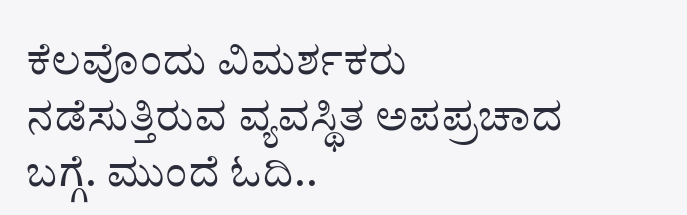ಕೆಲವೊಂದು ವಿಮರ್ಶಕರು ನಡೆಸುತ್ತಿರುವ ವ್ಯವಸ್ಥಿತ ಅಪಪ್ರಚಾದ ಬಗ್ಗೆ. ಮುಂದೆ ಓದಿ..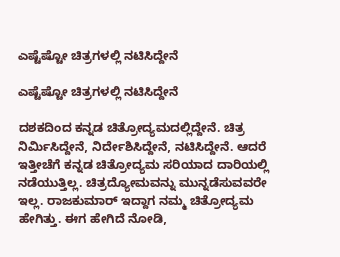ಎಷ್ಟೆಷ್ಟೋ ಚಿತ್ರಗಳಲ್ಲಿ ನಟಿಸಿದ್ದೇನೆ

ಎಷ್ಟೆಷ್ಟೋ ಚಿತ್ರಗಳಲ್ಲಿ ನಟಿಸಿದ್ದೇನೆ

ದಶಕದಿಂದ ಕನ್ನಡ ಚಿತ್ರೋದ್ಯಮದಲ್ಲಿದ್ದೇನೆ. ಚಿತ್ರ ನಿರ್ಮಿಸಿದ್ದೇನೆ, ನಿರ್ದೇಶಿಸಿದ್ದೇನೆ, ನಟಿಸಿದ್ದೇನೆ. ಆದರೆ ಇತ್ತೀಚೆಗೆ ಕನ್ನಡ ಚಿತ್ರೋದ್ಯಮ ಸರಿಯಾದ ದಾರಿಯಲ್ಲಿ ನಡೆಯುತ್ತಿಲ್ಲ. ಚಿತ್ರದ್ಯೋಮವನ್ನು ಮುನ್ನಡೆಸುವವರೇ ಇಲ್ಲ. ರಾಜಕುಮಾರ್ ಇದ್ದಾಗ ನಮ್ಮ ಚಿತ್ರೋದ್ಯಮ ಹೇಗಿತ್ತು. ಈಗ ಹೇಗಿದೆ ನೋಡಿ,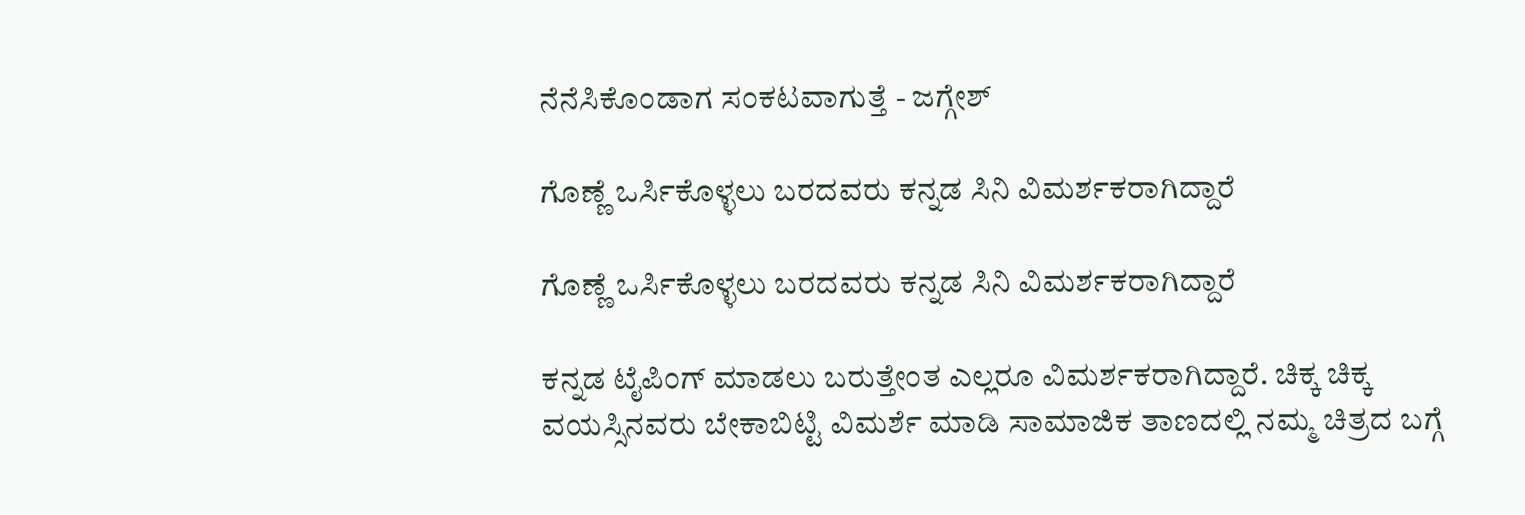ನೆನೆಸಿಕೊಂಡಾಗ ಸಂಕಟವಾಗುತ್ತೆ - ಜಗ್ಗೇಶ್

ಗೊಣ್ಣೆ ಒರ್ಸಿಕೊಳ್ಳಲು ಬರದವರು ಕನ್ನಡ ಸಿನಿ ವಿಮರ್ಶಕರಾಗಿದ್ದಾರೆ

ಗೊಣ್ಣೆ ಒರ್ಸಿಕೊಳ್ಳಲು ಬರದವರು ಕನ್ನಡ ಸಿನಿ ವಿಮರ್ಶಕರಾಗಿದ್ದಾರೆ

ಕನ್ನಡ ಟೈಪಿಂಗ್ ಮಾಡಲು ಬರುತ್ತೇಂತ ಎಲ್ಲರೂ ವಿಮರ್ಶಕರಾಗಿದ್ದಾರೆ. ಚಿಕ್ಕ ಚಿಕ್ಕ ವಯಸ್ಸಿನವರು ಬೇಕಾಬಿಟ್ಟಿ ವಿಮರ್ಶೆ ಮಾಡಿ ಸಾಮಾಜಿಕ ತಾಣದಲ್ಲಿ ನಮ್ಮ ಚಿತ್ರದ ಬಗ್ಗೆ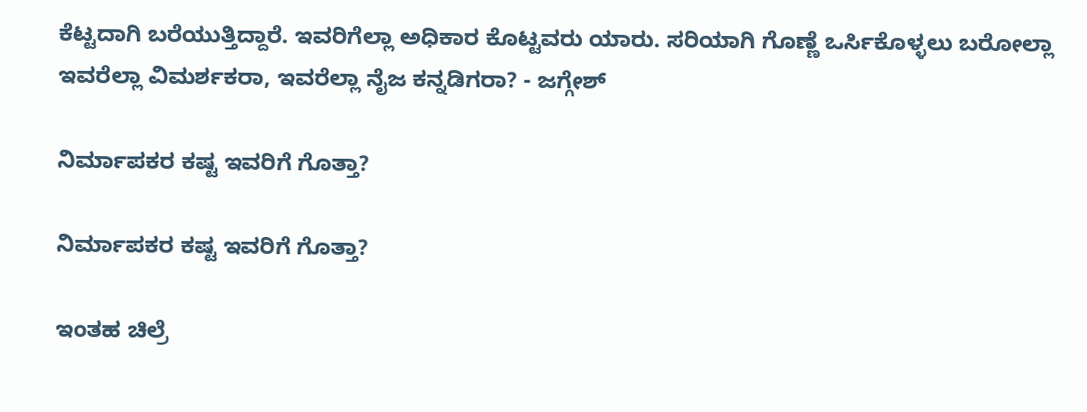ಕೆಟ್ಟದಾಗಿ ಬರೆಯುತ್ತಿದ್ದಾರೆ. ಇವರಿಗೆಲ್ಲಾ ಅಧಿಕಾರ ಕೊಟ್ಟವರು ಯಾರು. ಸರಿಯಾಗಿ ಗೊಣ್ಣೆ ಒರ್ಸಿಕೊಳ್ಳಲು ಬರೋಲ್ಲಾ ಇವರೆಲ್ಲಾ ವಿಮರ್ಶಕರಾ, ಇವರೆಲ್ಲಾ ನೈಜ ಕನ್ನಡಿಗರಾ? - ಜಗ್ಗೇಶ್

ನಿರ್ಮಾಪಕರ ಕಷ್ಟ ಇವರಿಗೆ ಗೊತ್ತಾ?

ನಿರ್ಮಾಪಕರ ಕಷ್ಟ ಇವರಿಗೆ ಗೊತ್ತಾ?

ಇಂತಹ ಚಿಲ್ರೆ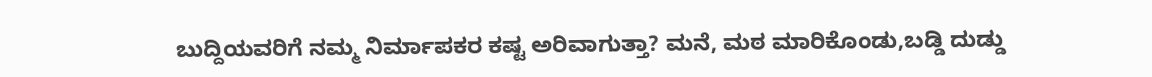ಬುದ್ದಿಯವರಿಗೆ ನಮ್ಮ ನಿರ್ಮಾಪಕರ ಕಷ್ಟ ಅರಿವಾಗುತ್ತಾ? ಮನೆ, ಮಠ ಮಾರಿಕೊಂಡು,ಬಡ್ಡಿ ದುಡ್ಡು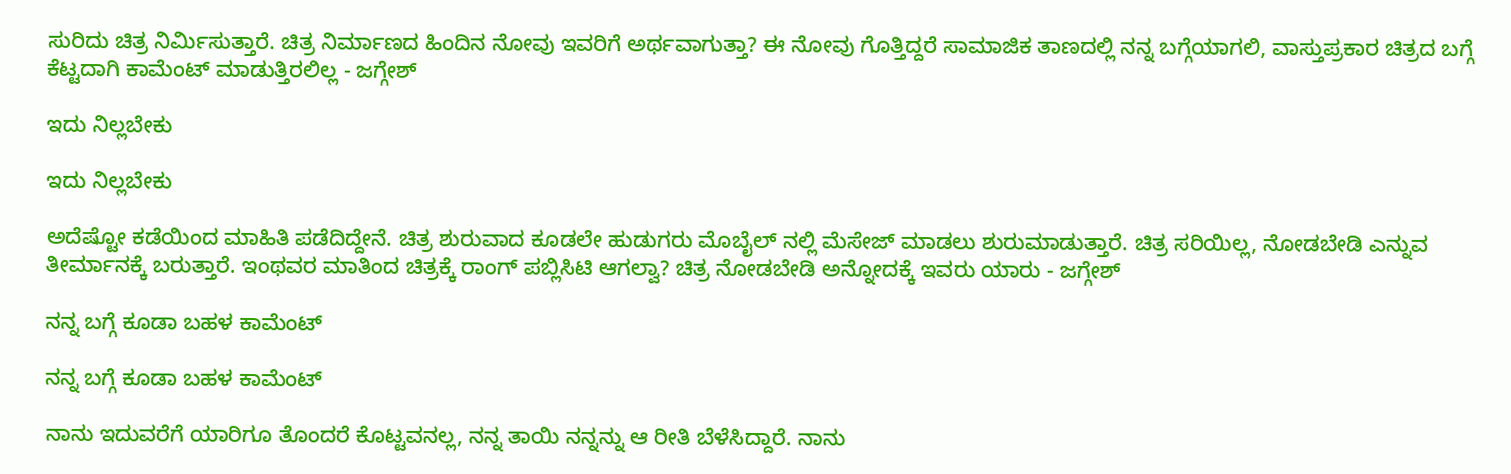ಸುರಿದು ಚಿತ್ರ ನಿರ್ಮಿಸುತ್ತಾರೆ. ಚಿತ್ರ ನಿರ್ಮಾಣದ ಹಿಂದಿನ ನೋವು ಇವರಿಗೆ ಅರ್ಥವಾಗುತ್ತಾ? ಈ ನೋವು ಗೊತ್ತಿದ್ದರೆ ಸಾಮಾಜಿಕ ತಾಣದಲ್ಲಿ ನನ್ನ ಬಗ್ಗೆಯಾಗಲಿ, ವಾಸ್ತುಪ್ರಕಾರ ಚಿತ್ರದ ಬಗ್ಗೆ ಕೆಟ್ಟದಾಗಿ ಕಾಮೆಂಟ್ ಮಾಡುತ್ತಿರಲಿಲ್ಲ - ಜಗ್ಗೇಶ್

ಇದು ನಿಲ್ಲಬೇಕು

ಇದು ನಿಲ್ಲಬೇಕು

ಅದೆಷ್ಟೋ ಕಡೆಯಿಂದ ಮಾಹಿತಿ ಪಡೆದಿದ್ದೇನೆ. ಚಿತ್ರ ಶುರುವಾದ ಕೂಡಲೇ ಹುಡುಗರು ಮೊಬೈಲ್ ನಲ್ಲಿ ಮೆಸೇಜ್ ಮಾಡಲು ಶುರುಮಾಡುತ್ತಾರೆ. ಚಿತ್ರ ಸರಿಯಿಲ್ಲ, ನೋಡಬೇಡಿ ಎನ್ನುವ ತೀರ್ಮಾನಕ್ಕೆ ಬರುತ್ತಾರೆ. ಇಂಥವರ ಮಾತಿಂದ ಚಿತ್ರಕ್ಕೆ ರಾಂಗ್ ಪಬ್ಲಿಸಿಟಿ ಆಗಲ್ವಾ? ಚಿತ್ರ ನೋಡಬೇಡಿ ಅನ್ನೋದಕ್ಕೆ ಇವರು ಯಾರು - ಜಗ್ಗೇಶ್

ನನ್ನ ಬಗ್ಗೆ ಕೂಡಾ ಬಹಳ ಕಾಮೆಂಟ್

ನನ್ನ ಬಗ್ಗೆ ಕೂಡಾ ಬಹಳ ಕಾಮೆಂಟ್

ನಾನು ಇದುವರೆಗೆ ಯಾರಿಗೂ ತೊಂದರೆ ಕೊಟ್ಟವನಲ್ಲ, ನನ್ನ ತಾಯಿ ನನ್ನನ್ನು ಆ ರೀತಿ ಬೆಳೆಸಿದ್ದಾರೆ. ನಾನು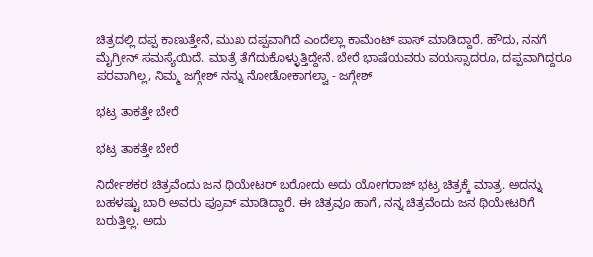ಚಿತ್ರದಲ್ಲಿ ದಪ್ಪ ಕಾಣುತ್ತೇನೆ, ಮುಖ ದಪ್ಪವಾಗಿದೆ ಎಂದೆಲ್ಲಾ ಕಾಮೆಂಟ್ ಪಾಸ್ ಮಾಡಿದ್ದಾರೆ. ಹೌದು, ನನಗೆ ಮೈಗ್ರೀನ್ ಸಮಸ್ಯೆಯಿದೆ. ಮಾತ್ರೆ ತೆಗೆದುಕೊಳ್ಳುತ್ತಿದ್ದೇನೆ. ಬೇರೆ ಭಾಷೆಯವರು ವಯಸ್ಸಾದರೂ, ದಪ್ಪವಾಗಿದ್ದರೂ ಪರವಾಗಿಲ್ಲ, ನಿಮ್ಮ ಜಗ್ಗೇಶ್ ನನ್ನು ನೋಡೋಕಾಗಲ್ವಾ - ಜಗ್ಗೇಶ್

ಭಟ್ರ ತಾಕತ್ತೇ ಬೇರೆ

ಭಟ್ರ ತಾಕತ್ತೇ ಬೇರೆ

ನಿರ್ದೇಶಕರ ಚಿತ್ರವೆಂದು ಜನ ಥಿಯೇಟರ್ ಬರೋದು ಅದು ಯೋಗರಾಜ್ ಭಟ್ರ ಚಿತ್ರಕ್ಕೆ ಮಾತ್ರ. ಅದನ್ನು ಬಹಳಷ್ಟು ಬಾರಿ ಅವರು ಪ್ರೂವ್ ಮಾಡಿದ್ದಾರೆ. ಈ ಚಿತ್ರವೂ ಹಾಗೆ, ನನ್ನ ಚಿತ್ರವೆಂದು ಜನ ಥಿಯೇಟರಿಗೆ ಬರುತ್ತಿಲ್ಲ. ಅದು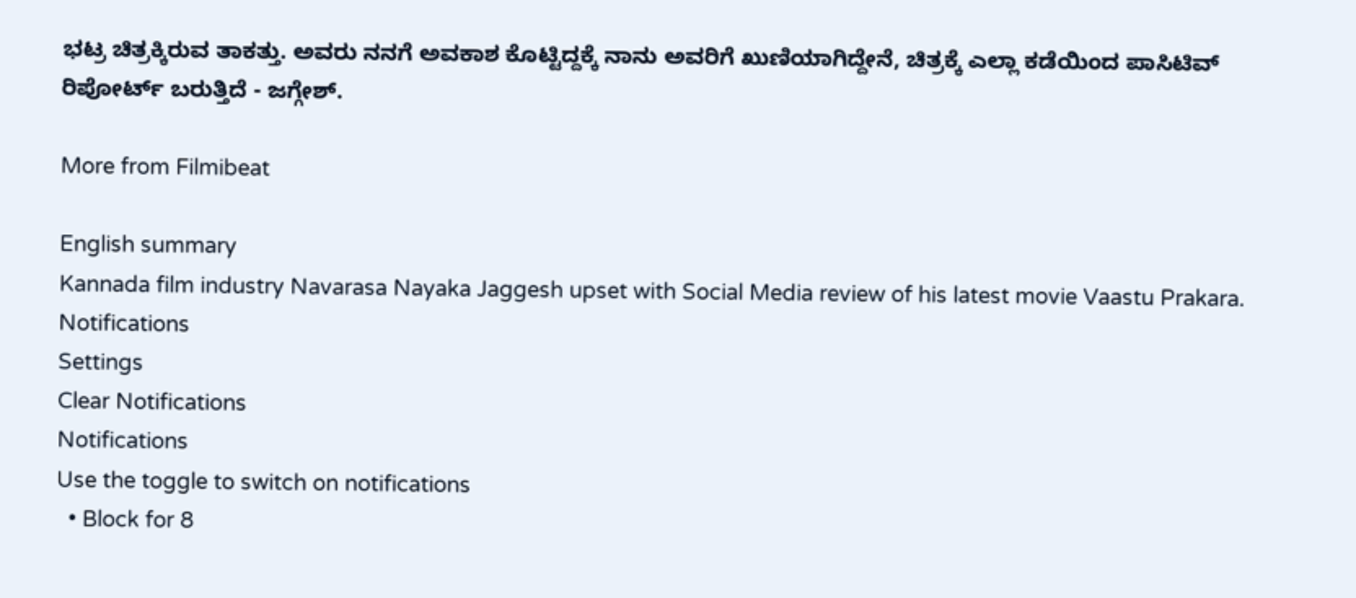ಭಟ್ರ ಚಿತ್ರಕ್ಕಿರುವ ತಾಕತ್ತು. ಅವರು ನನಗೆ ಅವಕಾಶ ಕೊಟ್ಟಿದ್ದಕ್ಕೆ ನಾನು ಅವರಿಗೆ ಖುಣಿಯಾಗಿದ್ದೇನೆ, ಚಿತ್ರಕ್ಕೆ ಎಲ್ಲಾ ಕಡೆಯಿಂದ ಪಾಸಿಟಿವ್ ರಿಪೋರ್ಟ್ ಬರುತ್ತಿದೆ - ಜಗ್ಗೇಶ್.

More from Filmibeat

English summary
Kannada film industry Navarasa Nayaka Jaggesh upset with Social Media review of his latest movie Vaastu Prakara.
Notifications
Settings
Clear Notifications
Notifications
Use the toggle to switch on notifications
  • Block for 8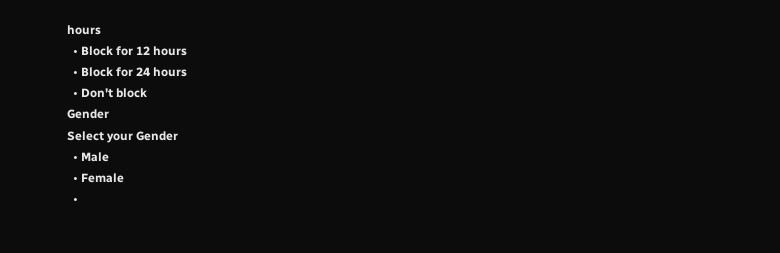hours
  • Block for 12 hours
  • Block for 24 hours
  • Don't block
Gender
Select your Gender
  • Male
  • Female
  •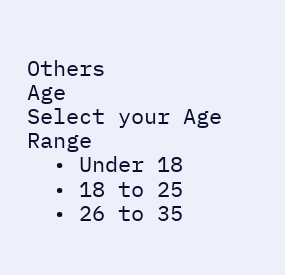Others
Age
Select your Age Range
  • Under 18
  • 18 to 25
  • 26 to 35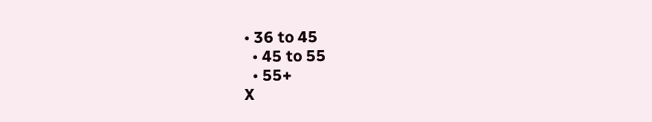• 36 to 45
  • 45 to 55
  • 55+
X